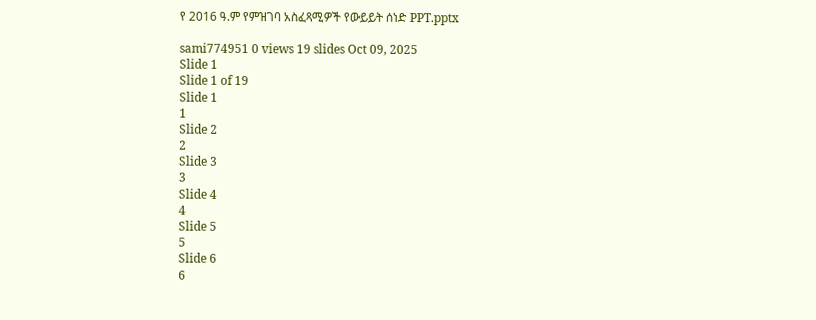የ 2016 ዓ.ም የምዝገባ አስፈጻሚዎች የውይይት ሰነድ PPT.pptx

sami774951 0 views 19 slides Oct 09, 2025
Slide 1
Slide 1 of 19
Slide 1
1
Slide 2
2
Slide 3
3
Slide 4
4
Slide 5
5
Slide 6
6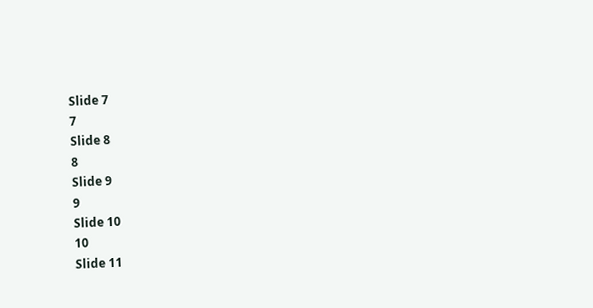Slide 7
7
Slide 8
8
Slide 9
9
Slide 10
10
Slide 11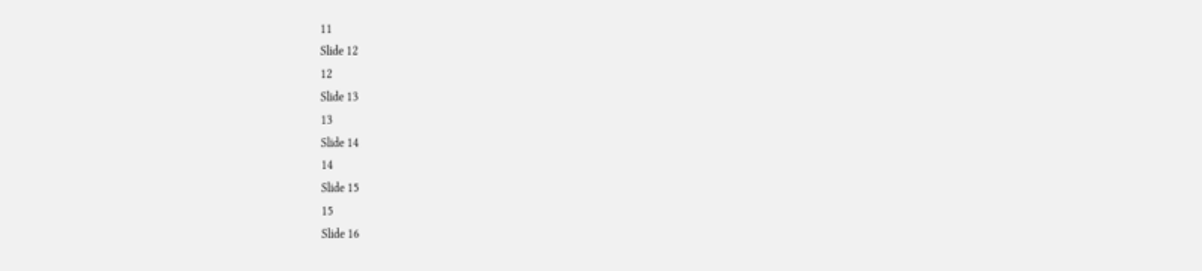11
Slide 12
12
Slide 13
13
Slide 14
14
Slide 15
15
Slide 16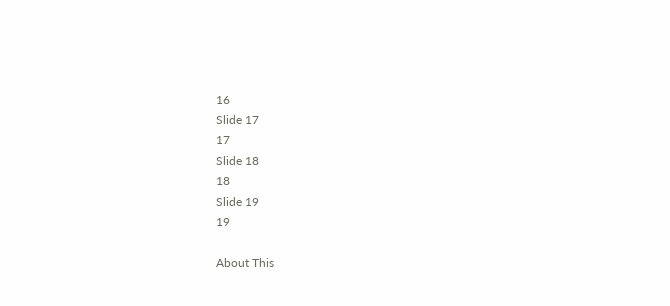16
Slide 17
17
Slide 18
18
Slide 19
19

About This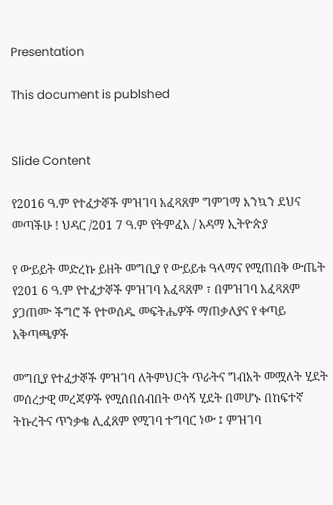Presentation

This document is publshed


Slide Content

የ2016 ዓ.ም የተፈታኞች ምዝገባ አፈጻጸም ግምገማ እንኳን ደህና መጣችሁ ! ህዳር /201 7 ዓ.ም የትምፈአ / አዳማ ኢትዮጵያ

የ ውይይት መድረኩ ይዘት መግቢያ የ ውይይቱ ዓላማና የሚጠበቅ ውጤት የ201 6 ዓ.ም የተፈታኞች ምዝገባ አፈጻጸም ፣ በምዝገባ አፈጻጸም ያጋጠሙ ችግሮ ች የተወሰዱ መፍትሔዎች ማጠቃለያና የ ቀጣይ አቅጣጫዎች

መግቢያ የተፈታኞች ምዝገባ ለትምህርት ጥራትና ግብአት መሟለት ሂደት መሰረታዊ መረጃዎች የሚሰበሰብበት ወሳኝ ሂደት በመሆኑ በከፍተኛ ትኩረትና ጥንቃቄ ሊፈጸም የሚገባ ተግባር ነው ፤ ምዝገባ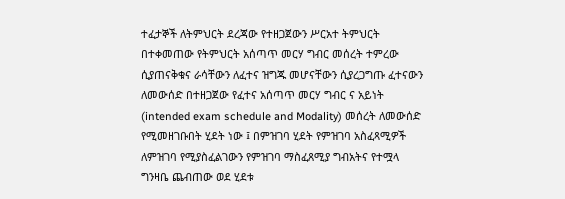ተፈታኞች ለትምህርት ደረጃው የተዘጋጀውን ሥርአተ ትምህርት በተቀመጠው የትምህርት አሰጣጥ መርሃ ግብር መሰረት ተምረው ሲያጠናቅቁና ራሳቸውን ለፈተና ዝግጁ መሆናቸውን ሲያረጋግጡ ፈተናውን ለመውሰድ በተዘጋጀው የፈተና አሰጣጥ መርሃ ግብር ና አይነት (intended exam schedule and Modality) መሰረት ለመውሰድ የሚመዘገቡበት ሂደት ነው ፤ በምዝገባ ሂደት የምዝገባ አስፈጻሚዎች ለምዝገባ የሚያስፈልገውን የምዝገባ ማስፈጸሚያ ግብአትና የተሟላ ግንዛቤ ጨብጠው ወደ ሂደቱ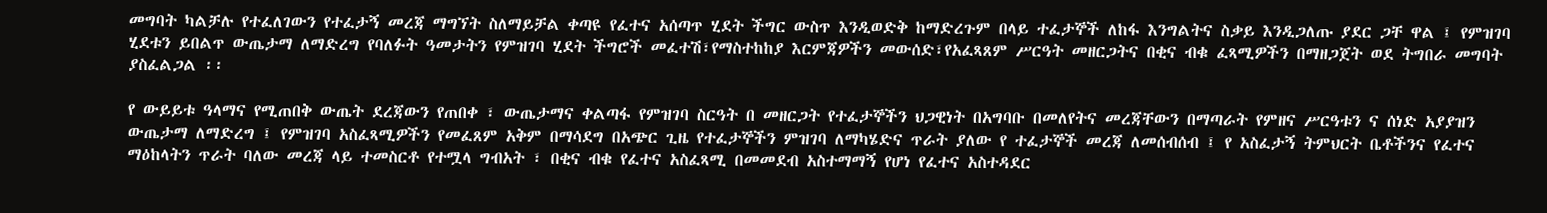መግባት ካልቻሉ የተፈለገውን የተፈታኝ መረጃ ማግኘት ስለማይቻል ቀጣዩ የፈተና አሰጣጥ ሂደት ችግር ውስጥ እንዲወድቅ ከማድረጉም በላይ ተፈታኞች ለከፋ እንግልትና ስቃይ እንዲጋለጡ ያደር ጋቸ ዋል ፤ የምዝገባ ሂደቱን ይበልጥ ውጤታማ ለማድረግ የባለፉት ዓመታትን የምዝገባ ሂደት ችግሮች መፈተሽ፣የማስተከከያ እርምጃዎችን መውሰድ፣የአፈጻጸም ሥርዓት መዘርጋትና በቂና ብቁ ፈጻሚዎችን በማዘጋጀት ወደ ትግበራ መግባት ያስፈልጋል ፡፡

የ ውይይቱ ዓላማና የሚጠበቅ ውጤት ደረጃውን የጠበቀ ፣ ውጤታማና ቀልጣፋ የምዝገባ ስርዓት በ መዘርጋት የተፈታኞችን ህጋዊነት በአግባቡ በመለየትና መረጃቸውን በማጣራት የምዘና ሥርዓቱን ና ሰነድ አያያዝን ውጤታማ ለማድረግ ፤ የምዝገባ አስፈጻሚዎችን የመፈጸም አቅም በማሳደግ በአጭር ጊዜ የተፈታኞችን ምዝገባ ለማካሄድና ጥራት ያለው የ ተፈታኞች መረጃ ለመሰብሰብ ፤ የ አስፈታኝ ትምህርት ቤቶችንና የፈተና ማዕከላትን ጥራት ባለው መረጃ ላይ ተመስርቶ የተሟላ ግብአት ፣ በቂና ብቁ የፈተና አስፈጻሚ በመመደብ አስተማማኝ የሆነ የፈተና አስተዳደር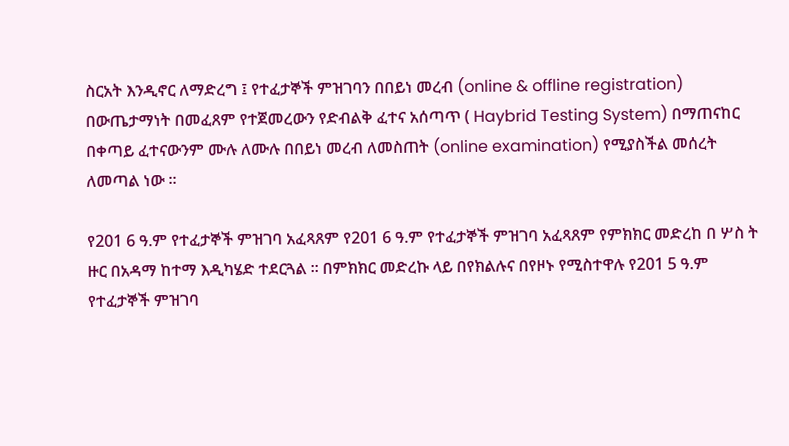ስርአት እንዲኖር ለማድረግ ፤ የተፈታኞች ምዝገባን በበይነ መረብ (online & offline registration) በውጤታማነት በመፈጸም የተጀመረውን የድብልቅ ፈተና አሰጣጥ ( Haybrid Testing System) በማጠናከር በቀጣይ ፈተናውንም ሙሉ ለሙሉ በበይነ መረብ ለመስጠት (online examination) የሚያስችል መሰረት ለመጣል ነው ፡፡

የ201 6 ዓ.ም የተፈታኞች ምዝገባ አፈጻጸም የ201 6 ዓ.ም የተፈታኞች ምዝገባ አፈጻጸም የምክክር መድረከ በ ሦስ ት ዙር በአዳማ ከተማ እዲካሄድ ተደርጓል ፡፡ በምክክር መድረኩ ላይ በየክልሉና በየዞኑ የሚስተዋሉ የ201 5 ዓ.ም የተፈታኞች ምዝገባ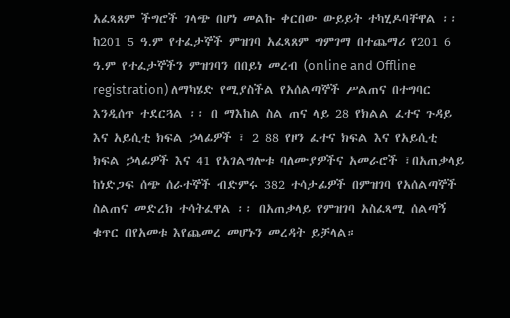አፈጻጸም ችግሮች ገላጭ በሆነ መልኩ ቀርበው ውይይት ተካሂዶባቸዋል ፡፡ ከ201 5 ዓ.ም የተፈታኞች ምዝገባ አፈጻጸም ግምገማ በተጨማሪ የ201 6 ዓ.ም የተፈታኞችን ምዝገባን በበይነ መረብ (online and Offline registration) ለማካሄድ የሚያስችል የአሰልጣኞች ሥልጠና በተግባር እንዲሰጥ ተደርጓል ፡፡ በ ማእከል ስል ጠና ላይ 28 የክልል ፈተና ጉዳይ እና አይሲቲ ክፍል ኃላፊዎች ፣ 2 88 የዞን ፈተና ክፍል እና የአይሲቲ ክፍል ኃላፊዎች እና 41 የአገልግሎቱ ባለሙያዎችና አመራሮች ፣በአጠቃላይ ከነድጋፍ ሰጭ ሰራተኞች ብድምሩ 382 ተሳታፊዎች በምዝገባ የአሰልጣኞች ስልጠና መድረክ ተሳትፈዋል ፡፡ በአጠቃላይ የምዝገባ አስፈጻሚ ሰልጣኝ ቁጥር በየአመቱ እየጨመረ መሆኑን መረዳት ይቻላል።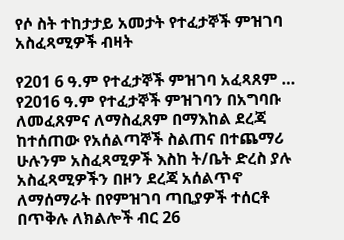የሶ ስት ተከታታይ አመታት የተፈታኞች ምዝገባ አስፈጻሚዎች ብዛት

የ201 6 ዓ.ም የተፈታኞች ምዝገባ አፈጻጸም … የ2016 ዓ.ም የተፈታኞች ምዝገባን በአግባቡ ለመፈጸምና ለማስፈጸም በማእከል ደረጃ ከተሰጠው የአሰልጣኞች ስልጠና በተጨማሪ ሁሉንም አስፈጻሚዎች እስከ ት/ቤት ድረስ ያሉ አስፈጻሚዎችን በዞን ደረጃ አሰልጥኖ ለማሰማራት በየምዝገባ ጣቢያዎች ተሰርቶ በጥቅሉ ለክልሎች ብር 26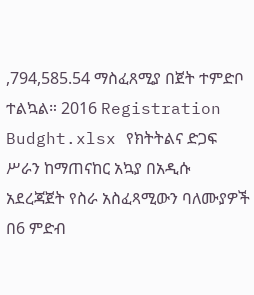,794,585.54 ማስፈጸሚያ በጀት ተምድቦ ተልኳል። 2016 Registration Budght.xlsx የክትትልና ድጋፍ ሥራን ከማጠናከር አኳያ በአዲሱ አደረጃጀት የስራ አስፈጻሚውን ባለሙያዎች በ6 ምድብ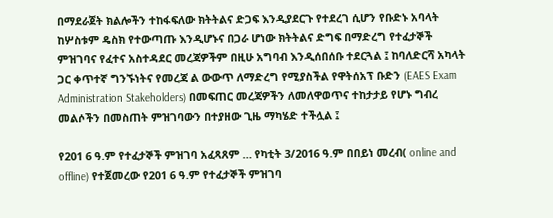በማደራጀት ክልሎችን ተከፋፍለው ክትትልና ድጋፍ እንዲያደርጉ የተደረገ ሲሆን የቡድኑ አባላት ከሦስቱም ዴስክ የተውጣጡ እንዲሆኑና በጋራ ሆነው ክትትልና ድግፍ በማድረግ የተፈታኞች ምዝገባና የፈተና አስተዳደር መረጃዎችም በዚሁ አግባብ እንዲሰበሰቡ ተደርጓል ፤ ከባለድርሻ አካላት ጋር ቀጥተኛ ግንኙነትና የመረጃ ል ውውጥ ለማድረግ የሚያስችል የዋትሰአፕ ቡድን (EAES Exam Administration Stakeholders) በመፍጠር መረጃዎችን ለመለዋወጥና ተከታታይ የሆኑ ግብረ መልሶችን በመስጠት ምዝገባውን በተያዘው ጊዜ ማካሄድ ተችሏል ፤

የ201 6 ዓ.ም የተፈታኞች ምዝገባ አፈጻጸም … የካቲት 3/2016 ዓ.ም በበይነ መረብ( online and offline) የተጀመረው የ201 6 ዓ.ም የተፈታኞች ምዝገባ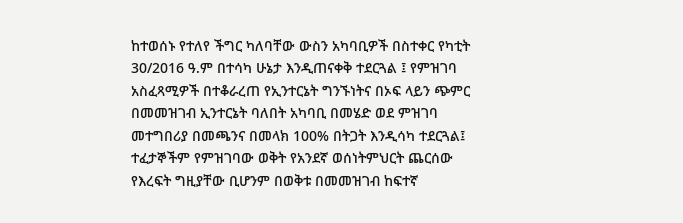ከተወሰኑ የተለየ ችግር ካለባቸው ውስን አካባቢዎች በስተቀር የካቲት 30/2016 ዓ.ም በተሳካ ሁኔታ እንዲጠናቀቅ ተደርጓል ፤ የምዝገባ አስፈጻሚዎች በተቆራረጠ የኢንተርኔት ግንኙነትና በኦፍ ላይን ጭምር በመመዝገብ ኢንተርኔት ባለበት አካባቢ በመሄድ ወደ ምዝገባ መተግበሪያ በመጫንና በመላክ 100% በትጋት እንዲሳካ ተደርጓል፤ ተፈታኞችም የምዝገባው ወቅት የአንደኛ ወሰነትምህርት ጨርሰው የእረፍት ግዚያቸው ቢሆንም በወቅቱ በመመዝገብ ከፍተኛ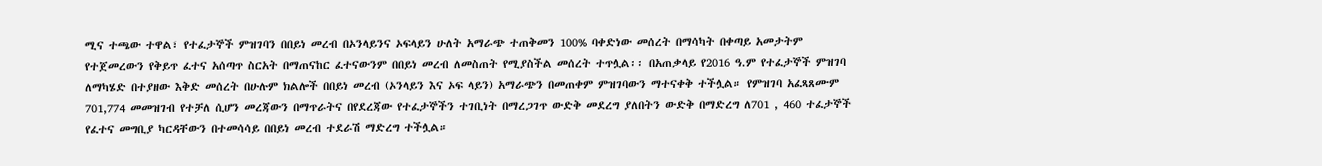ሚና ተጫው ተዋል፣ የተፈታኞች ምዝገባን በበይነ መረብ በኦንላይንና ኦፍላይን ሁለት አማራጭ ተጠቅመን 100% ባቀድነው መሰረት በማሳካት በቀጣይ አመታትም የተጀመረውን የቅይጥ ፈተና አሰጣጥ ስርአት በማጠናከር ፈተናውንም በበይነ መረብ ለመስጠት የሚያስችል መሰረት ተጥሏል፡፡ በአጠቃላይ የ2016 ዓ.ም የተፈታኞች ምዝገባ ለማካሄድ በተያዘው እቅድ መሰረት በሁሉም ክልሎች በበይነ መረብ (ኦንላይን እና ኦፍ ላይን) አማራጭን በመጠቀም ምዝገባውን ማተናቀቅ ተችሏል። የምዝገባ አፈጻጸሙም 701,774 መመዝገብ የተቻለ ሲሆን መረጃውን በማጥራትና በየደረጃው የተፈታኞችን ተገቢነት በማረጋገጥ ውድቅ መደረግ ያለበትን ውድቅ በማድረግ ለ701 , 460 ተፈታኞች የፈተና መግቢያ ካርዳቸውን በተመሳሳይ በበይነ መረብ ተደራሽ ማድረግ ተችሏል።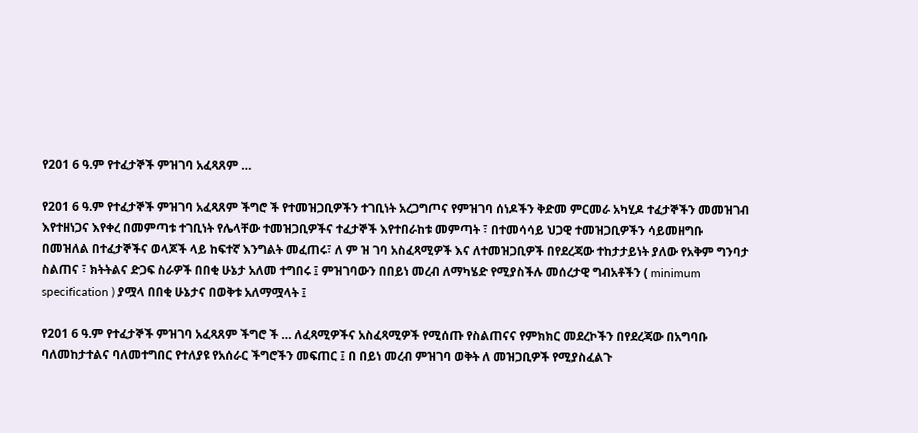የ201 6 ዓ.ም የተፈታኞች ምዝገባ አፈጻጸም …

የ201 6 ዓ.ም የተፈታኞች ምዝገባ አፈጻጸም ችግሮ ች የተመዝጋቢዎችን ተገቢነት አረጋግጦና የምዝገባ ሰነዶችን ቅድመ ምርመራ አካሂዶ ተፈታኞችን መመዝገብ እየተዘነጋና እየቀረ በመምጣቱ ተገቢነት የሌላቸው ተመዝጋቢዎችና ተፈታኞች እየተበራከቱ መምጣት ፣ በተመሳሳይ ህጋዊ ተመዝጋቢዎችን ሳይመዘግቡ በመዝለል በተፈታኞችና ወላጆች ላይ ከፍተኛ እንግልት መፈጠሩ፣ ለ ም ዝ ገባ አስፈጻሚዎች እና ለተመዝጋቢዎች በየደረጃው ተከታታይነት ያለው የአቅም ግንባታ ስልጠና ፣ ክትትልና ድጋፍ ስራዎች በበቂ ሁኔታ አለመ ተግበሩ ፤ ምዝገባውን በበይነ መረብ ለማካሄድ የሚያስችሉ መሰረታዊ ግብአቶችን ( minimum specification ) ያሟላ በበቂ ሁኔታና በወቅቱ አለማሟላት ፤

የ201 6 ዓ.ም የተፈታኞች ምዝገባ አፈጻጸም ችግሮ ች … ለፈጻሚዎችና አስፈጻሚዎች የሚሰጡ የስልጠናና የምክክር መደረኮችን በየደረጃው በአግባቡ ባለመከታተልና ባለመተግበር የተለያዩ የአሰራር ችግሮችን መፍጠር ፤ በ በይነ መረብ ምዝገባ ወቅት ለ መዝጋቢዎች የሚያስፈልጉ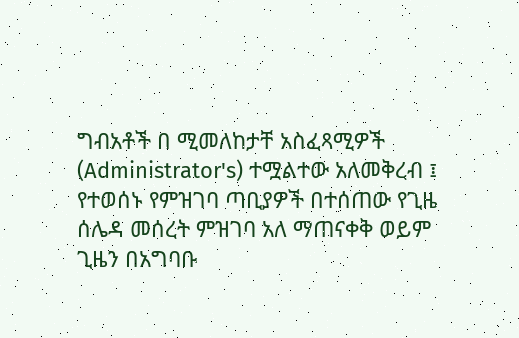ግብአቶች በ ሚመለከታቸ አስፈጻሚዎች (Administrator's) ተሟልተው አለመቅረብ ፤ የተወሰኑ የምዝገባ ጣቢያዎች በተሰጠው የጊዜ ሰሌዳ መሰረት ምዝገባ አለ ማጠናቀቅ ወይም ጊዜን በአግባቡ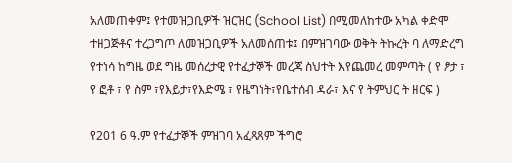አለመጠቀም፤ የተመዝጋቢዎች ዝርዝር (School List) በሚመለከተው አካል ቀድሞ ተዘጋጅቶና ተረጋግጦ ለመዝጋቢዎች አለመሰጠቱ፤ በምዝገባው ወቅት ትኩረት ባ ለማድረግ የተነሳ ከግዜ ወደ ግዜ መሰረታዊ የተፈታኞች መረጃ ስህተት እየጨመረ መምጣት ( የ ፆታ ፣ የ ፎቶ ፣ የ ስም ፣የእይታ፣የእድሜ ፣ የዜግነት፣የቤተሰብ ዳራ፣ እና የ ትምህር ት ዘርፍ )

የ201 6 ዓ.ም የተፈታኞች ምዝገባ አፈጻጸም ችግሮ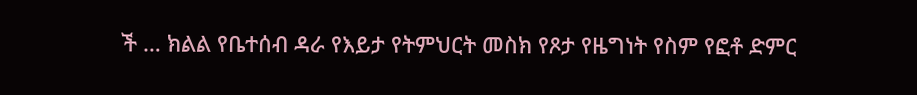ች … ክልል የቤተሰብ ዳራ የእይታ የትምህርት መስክ የጾታ የዜግነት የስም የፎቶ ድምር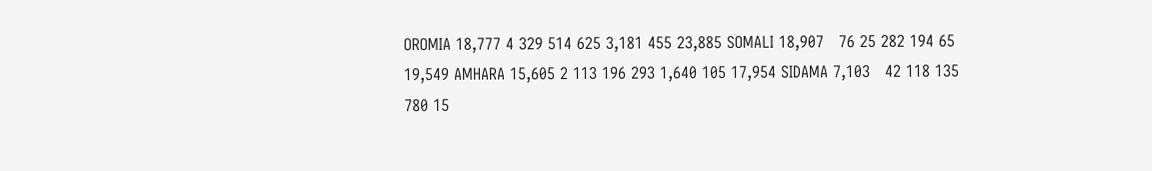OROMIA 18,777 4 329 514 625 3,181 455 23,885 SOMALI 18,907   76 25 282 194 65 19,549 AMHARA 15,605 2 113 196 293 1,640 105 17,954 SIDAMA 7,103   42 118 135 780 15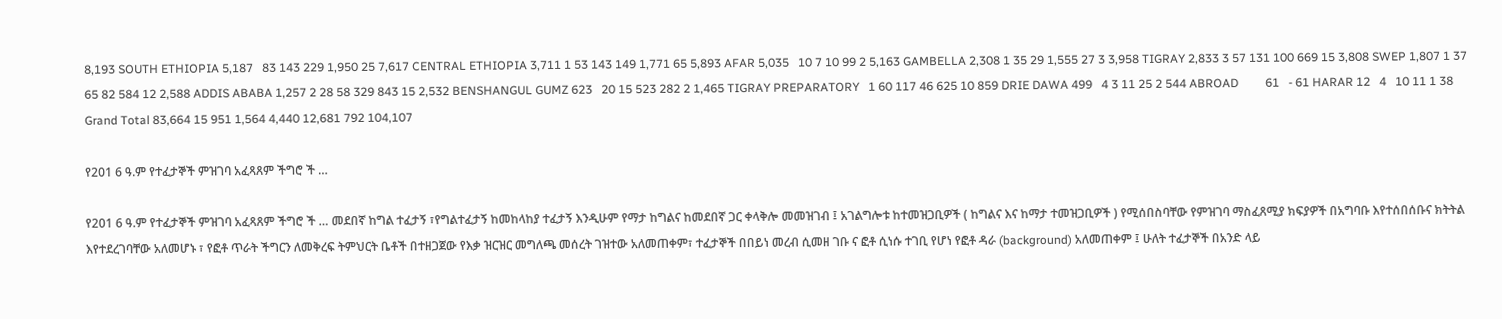8,193 SOUTH ETHIOPIA 5,187   83 143 229 1,950 25 7,617 CENTRAL ETHIOPIA 3,711 1 53 143 149 1,771 65 5,893 AFAR 5,035   10 7 10 99 2 5,163 GAMBELLA 2,308 1 35 29 1,555 27 3 3,958 TIGRAY 2,833 3 57 131 100 669 15 3,808 SWEP 1,807 1 37 65 82 584 12 2,588 ADDIS ABABA 1,257 2 28 58 329 843 15 2,532 BENSHANGUL GUMZ 623   20 15 523 282 2 1,465 TIGRAY PREPARATORY   1 60 117 46 625 10 859 DRIE DAWA 499   4 3 11 25 2 544 ABROAD         61   - 61 HARAR 12   4   10 11 1 38 Grand Total 83,664 15 951 1,564 4,440 12,681 792 104,107

የ201 6 ዓ.ም የተፈታኞች ምዝገባ አፈጻጸም ችግሮ ች …

የ201 6 ዓ.ም የተፈታኞች ምዝገባ አፈጻጸም ችግሮ ች … መደበኛ ከግል ተፈታኝ ፣የግልተፈታኝ ከመከላከያ ተፈታኝ እንዲሁም የማታ ከግልና ከመደበኛ ጋር ቀላቅሎ መመዝገብ ፤ አገልግሎቱ ከተመዝጋቢዎች ( ከግልና እና ከማታ ተመዝጋቢዎች ) የሚሰበስባቸው የምዝገባ ማስፈጸሚያ ክፍያዎች በአግባቡ እየተሰበሰቡና ክትትል እየተደረገባቸው አለመሆኑ ፣ የፎቶ ጥራት ችግርን ለመቅረፍ ትምህርት ቤቶች በተዘጋጀው የእቃ ዝርዝር መግለጫ መሰረት ገዝተው አለመጠቀም፣ ተፈታኞች በበይነ መረብ ሲመዘ ገቡ ና ፎቶ ሲነሱ ተገቢ የሆነ የፎቶ ዳራ (background) አለመጠቀም ፤ ሁለት ተፈታኞች በአንድ ላይ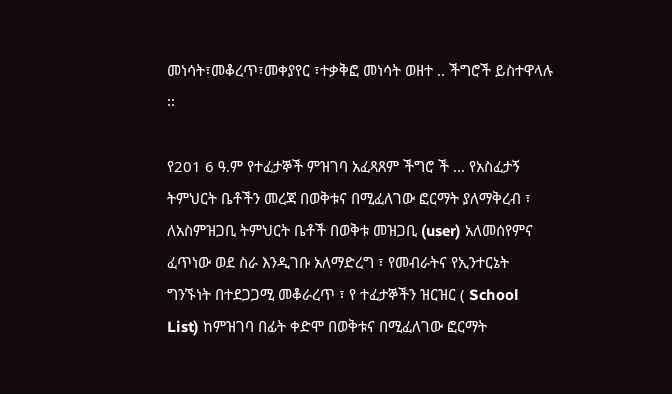መነሳት፣መቆረጥ፣መቀያየር ፣ተቃቅፎ መነሳት ወዘተ .. ችግሮች ይስተዋላሉ ፡፡

የ201 6 ዓ.ም የተፈታኞች ምዝገባ አፈጻጸም ችግሮ ች … የአስፈታኝ ትምህርት ቤቶችን መረጃ በወቅቱና በሚፈለገው ፎርማት ያለማቅረብ ፣ ለአስምዝጋቢ ትምህርት ቤቶች በወቅቱ መዝጋቢ (user) አለመሰየምና ፈጥነው ወደ ስራ እንዲገቡ አለማድረግ ፣ የመብራትና የኢንተርኔት ግንኙነት በተደጋጋሚ መቆራረጥ ፣ የ ተፈታኞችን ዝርዝር ( School List) ከምዝገባ በፊት ቀድሞ በወቅቱና በሚፈለገው ፎርማት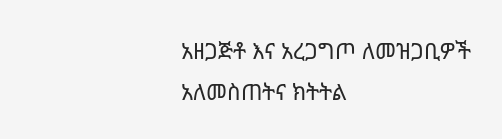አዘጋጅቶ እና አረጋግጦ ለመዝጋቢዎች አለመስጠትና ክትትል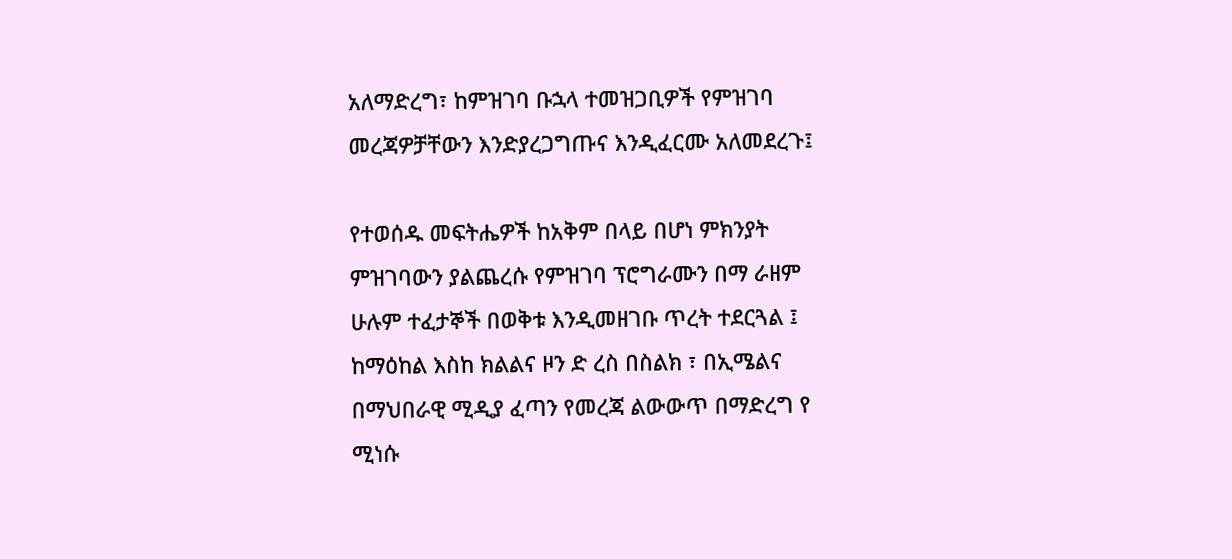አለማድረግ፣ ከምዝገባ ቡኋላ ተመዝጋቢዎች የምዝገባ መረጃዎቻቸውን እንድያረጋግጡና እንዲፈርሙ አለመደረጉ፤

የተወሰዱ መፍትሔዎች ከአቅም በላይ በሆነ ምክንያት ምዝገባውን ያልጨረሱ የምዝገባ ፕሮግራሙን በማ ራዘም ሁሉም ተፈታኞች በወቅቱ እንዲመዘገቡ ጥረት ተደርጓል ፤ ከማዕከል እስከ ክልልና ዞን ድ ረስ በስልክ ፣ በኢሜልና በማህበራዊ ሚዲያ ፈጣን የመረጃ ልውውጥ በማድረግ የ ሚነሱ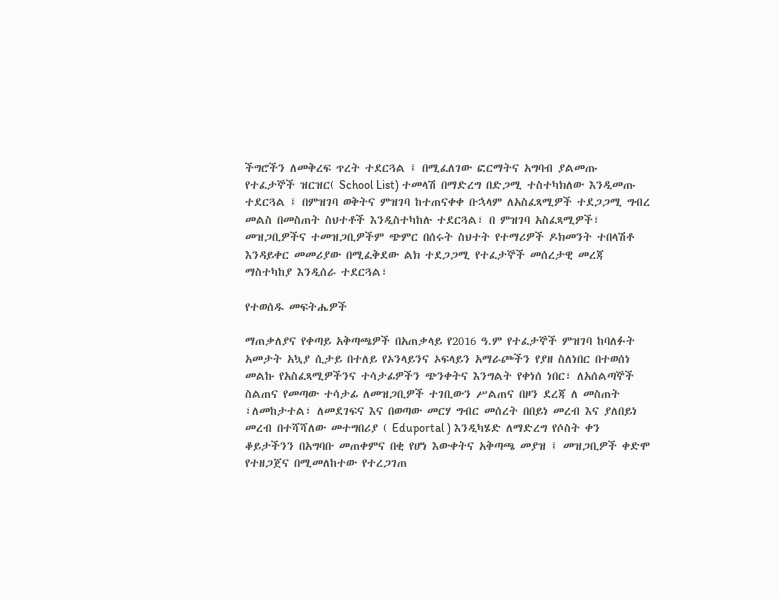ችግሮችን ለመቅረፍ ጥረት ተደርጓል ፤ በሚፈለገው ፎርማትና አግባብ ያልመጡ የተፈታኞች ዝርዝር( School List) ተመላሽ በማድረግ በድጋሚ ተስተካክለው እንዲመጡ ተደርጓል ፤ በምዝገባ ወቅትና ምዝገባ ከተጠናቀቀ ቡኋላም ለአስፈጻሚዎች ተደጋጋሚ ግብረ መልስ በመስጠት ስህተቶች እንዲስተካከሉ ተደርጓል፣ በ ምዝገባ አስፈጻሚዎች፣ መዝጋቢዎችና ተመዝጋቢዎችም ጭምር በሰሩት ስህተት የተማሪዎች ዶክመንት ተበላሽቶ እንዳይቀር መመሪያው በሚፈቅደው ልክ ተደጋጋሚ የተፈታኞች መሰረታዊ መረጃ ማስተካከያ እንዲሰራ ተደርጓል፣

የተወሰዱ መፍትሔዎች

ማጠቃለያና የቀጣይ አቅጣጫዎች በአጠቃላይ የ2016 ዓ.ም የተፈታኞች ምዝገባ ከባለፉት አመታት አኳያ ሲታይ በተለይ የኦንላይንና ኦፍላይን አማራጮችን የያዘ ስለነበር በተወሰነ መልኩ የአስፈጻሚዎችንና ተሳታፊዎችን ጭንቀትና እንግልት የቀነሰ ነበር፣ ለአሰልጣኞች ስልጠና የመጣው ተሳታፊ ለመዝጋቢዎች ተገቢውን ሥልጠና በዞን ደረጃ ለ መስጠት ፣ለመከታተል፣ ለመደገፍና እና በወጣው መርሃ ግብር መሰረት በበይነ መረብ እና ያለበይነ መረብ በተሻሻለው መተግበሪያ ( Eduportal ) እንዲካሄድ ለማድረግ የሶስት ቀን ቆይታችንን በአግባቡ መጠቀምና በቂ የሆነ እውቀትና አቅጣጫ መያዝ ፤ መዝጋቢዎች ቀድሞ የተዘጋጀና በሚመለከተው የተረጋገጠ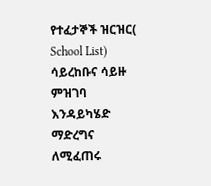የተፈታኞች ዝርዝር( School List) ሳይረከቡና ሳይዙ ምዝገባ እንዳይካሄድ ማድረግና ለሚፈጠሩ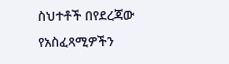ስህተቶች በየደረጃው የአስፈጻሚዎችን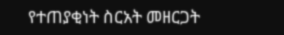የተጠያቂነት ስርአት መዘርጋት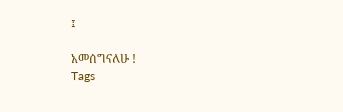፤

አመሰግናለሁ !
Tags